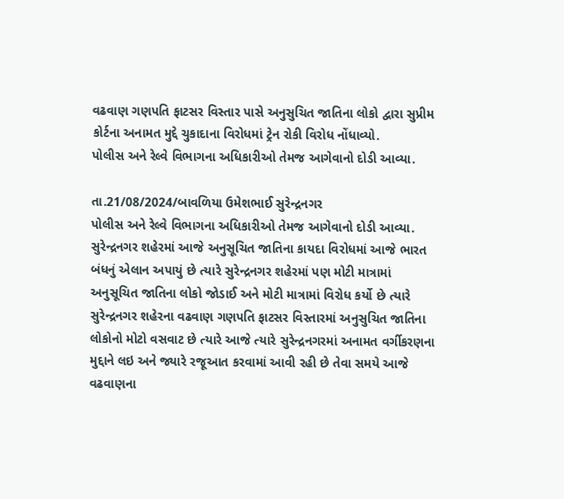વઢવાણ ગણપતિ ફાટસર વિસ્તાર પાસે અનુસુચિત જાતિના લોકો દ્વારા સુપ્રીમ કોર્ટના અનામત મુદ્દે ચુકાદાના વિરોધમાં ટ્રેન રોકી વિરોધ નોંધાવ્યો.
પોલીસ અને રેલ્વે વિભાગના અધિકારીઓ તેમજ આગેવાનો દોડી આવ્યા.

તા.21/08/2024/બાવળિયા ઉમેશભાઈ સુરેન્દ્રનગર
પોલીસ અને રેલ્વે વિભાગના અધિકારીઓ તેમજ આગેવાનો દોડી આવ્યા.
સુરેન્દ્રનગર શહેરમાં આજે અનુસૂચિત જાતિના કાયદા વિરોધમાં આજે ભારત બંધનું એલાન અપાયું છે ત્યારે સુરેન્દ્રનગર શહેરમાં પણ મોટી માત્રામાં અનુસૂચિત જાતિના લોકો જોડાઈ અને મોટી માત્રામાં વિરોધ કર્યો છે ત્યારે સુરેન્દ્રનગર શહેરના વઢવાણ ગણપતિ ફાટસર વિસ્તારમાં અનુસુચિત જાતિના લોકોનો મોટો વસવાટ છે ત્યારે આજે ત્યારે સુરેન્દ્રનગરમાં અનામત વર્ગીકરણના મુદ્દાને લઇ અને જ્યારે રજૂઆત કરવામાં આવી રહી છે તેવા સમયે આજે વઢવાણના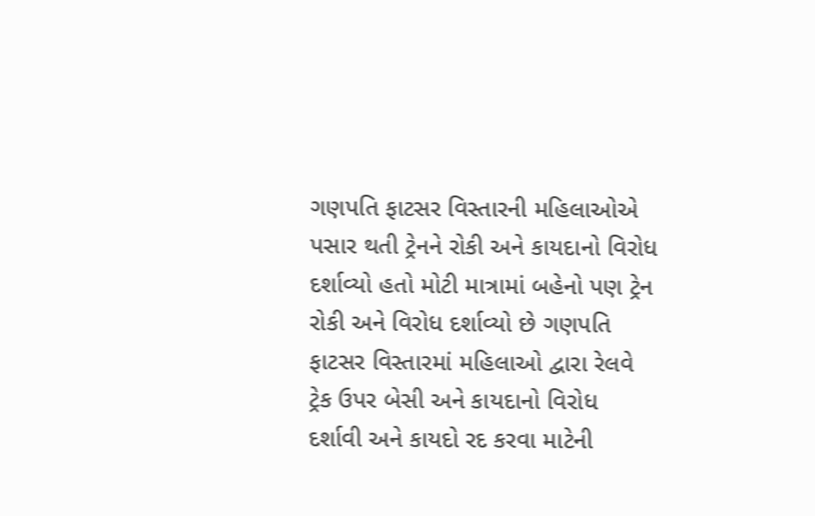ગણપતિ ફાટસર વિસ્તારની મહિલાઓએ પસાર થતી ટ્રેનને રોકી અને કાયદાનો વિરોધ દર્શાવ્યો હતો મોટી માત્રામાં બહેનો પણ ટ્રેન રોકી અને વિરોધ દર્શાવ્યો છે ગણપતિ ફાટસર વિસ્તારમાં મહિલાઓ દ્વારા રેલવે ટ્રેક ઉપર બેસી અને કાયદાનો વિરોધ દર્શાવી અને કાયદો રદ કરવા માટેની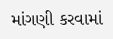માંગણી કરવામાં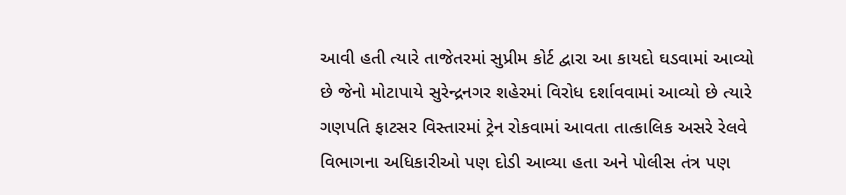આવી હતી ત્યારે તાજેતરમાં સુપ્રીમ કોર્ટ દ્વારા આ કાયદો ઘડવામાં આવ્યો છે જેનો મોટાપાયે સુરેન્દ્રનગર શહેરમાં વિરોધ દર્શાવવામાં આવ્યો છે ત્યારે ગણપતિ ફાટસર વિસ્તારમાં ટ્રેન રોકવામાં આવતા તાત્કાલિક અસરે રેલવે વિભાગના અધિકારીઓ પણ દોડી આવ્યા હતા અને પોલીસ તંત્ર પણ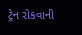ટ્રેન રોકવાની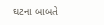ઘટના બાબતે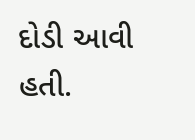દોડી આવી હતી.